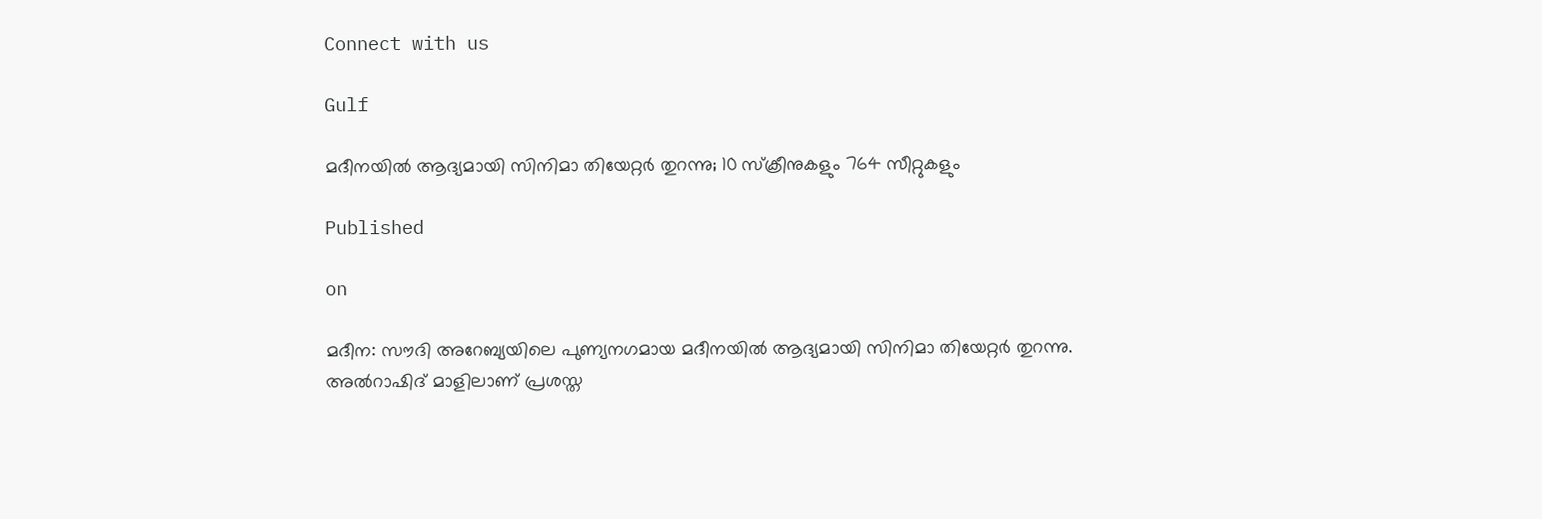Connect with us

Gulf

മദീനയില്‍ ആദ്യമായി സിനിമാ തിയേറ്റര്‍ തുറന്നു; 10 സ്‌ക്രീനുകളും 764 സീറ്റുകളും

Published

on

മദീന: സൗദി അറേബ്യയിലെ പുണ്യനഗമായ മദീനയില്‍ ആദ്യമായി സിനിമാ തിയേറ്റര്‍ തുറന്നു. അല്‍റാഷിദ് മാളിലാണ് പ്രശസ്ത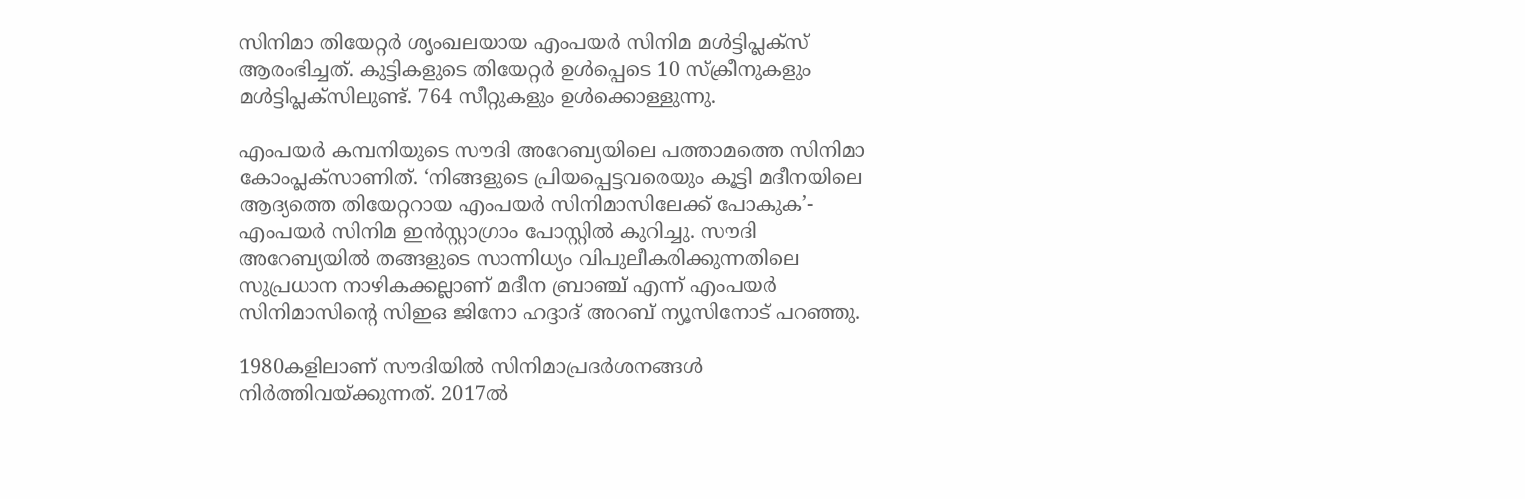സിനിമാ തിയേറ്റര്‍ ശൃംഖലയായ എംപയര്‍ സിനിമ മള്‍ട്ടിപ്ലക്‌സ് ആരംഭിച്ചത്. കുട്ടികളുടെ തിയേറ്റര്‍ ഉള്‍പ്പെടെ 10 സ്‌ക്രീനുകളും മള്‍ട്ടിപ്ലക്‌സിലുണ്ട്. 764 സീറ്റുകളും ഉള്‍ക്കൊള്ളുന്നു.

എംപയര്‍ കമ്പനിയുടെ സൗദി അറേബ്യയിലെ പത്താമത്തെ സിനിമാ കോംപ്ലക്‌സാണിത്. ‘നിങ്ങളുടെ പ്രിയപ്പെട്ടവരെയും കൂട്ടി മദീനയിലെ ആദ്യത്തെ തിയേറ്ററായ എംപയര്‍ സിനിമാസിലേക്ക് പോകുക’- എംപയര്‍ സിനിമ ഇന്‍സ്റ്റാഗ്രാം പോസ്റ്റില്‍ കുറിച്ചു. സൗദി അറേബ്യയില്‍ തങ്ങളുടെ സാന്നിധ്യം വിപുലീകരിക്കുന്നതിലെ സുപ്രധാന നാഴികക്കല്ലാണ് മദീന ബ്രാഞ്ച് എന്ന് എംപയര്‍ സിനിമാസിന്റെ സിഇഒ ജിനോ ഹദ്ദാദ് അറബ് ന്യൂസിനോട് പറഞ്ഞു.

1980കളിലാണ് സൗദിയില്‍ സിനിമാപ്രദര്‍ശനങ്ങള്‍ നിര്‍ത്തിവയ്ക്കുന്നത്. 2017ല്‍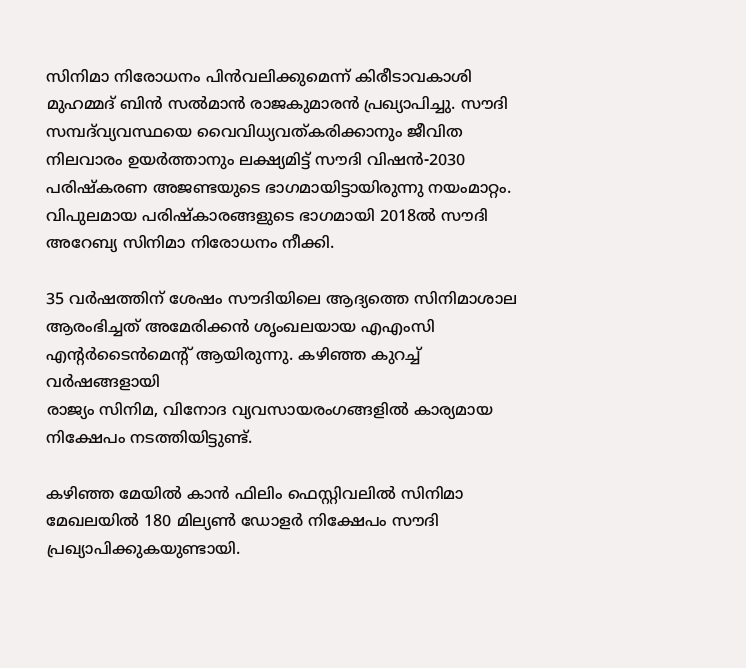സിനിമാ നിരോധനം പിന്‍വലിക്കുമെന്ന് കിരീടാവകാശി മുഹമ്മദ് ബിന്‍ സല്‍മാന്‍ രാജകുമാരന്‍ പ്രഖ്യാപിച്ചു. സൗദി സമ്പദ്‌വ്യവസ്ഥയെ വൈവിധ്യവത്കരിക്കാനും ജീവിത നിലവാരം ഉയര്‍ത്താനും ലക്ഷ്യമിട്ട് സൗദി വിഷന്‍-2030 പരിഷ്‌കരണ അജണ്ടയുടെ ഭാഗമായിട്ടായിരുന്നു നയംമാറ്റം. വിപുലമായ പരിഷ്‌കാരങ്ങളുടെ ഭാഗമായി 2018ല്‍ സൗദി അറേബ്യ സിനിമാ നിരോധനം നീക്കി.

35 വര്‍ഷത്തിന് ശേഷം സൗദിയിലെ ആദ്യത്തെ സിനിമാശാല ആരംഭിച്ചത് അമേരിക്കന്‍ ശൃംഖലയായ എഎംസി എന്റര്‍ടൈന്‍മെന്റ് ആയിരുന്നു. കഴിഞ്ഞ കുറച്ച് വര്‍ഷങ്ങളായി
രാജ്യം സിനിമ, വിനോദ വ്യവസായരംഗങ്ങളില്‍ കാര്യമായ നിക്ഷേപം നടത്തിയിട്ടുണ്ട്.

കഴിഞ്ഞ മേയില്‍ കാന്‍ ഫിലിം ഫെസ്റ്റിവലില്‍ സിനിമാ മേഖലയില്‍ 180 മില്യണ്‍ ഡോളര്‍ നിക്ഷേപം സൗദി പ്രഖ്യാപിക്കുകയുണ്ടായി.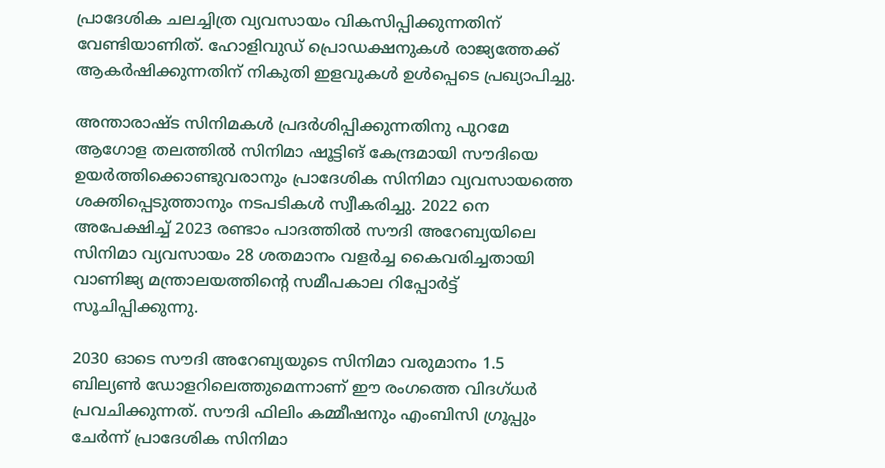പ്രാദേശിക ചലച്ചിത്ര വ്യവസായം വികസിപ്പിക്കുന്നതിന് വേണ്ടിയാണിത്. ഹോളിവുഡ് പ്രൊഡക്ഷനുകള്‍ രാജ്യത്തേക്ക് ആകര്‍ഷിക്കുന്നതിന് നികുതി ഇളവുകള്‍ ഉള്‍പ്പെടെ പ്രഖ്യാപിച്ചു.

അന്താരാഷ്ട സിനിമകള്‍ പ്രദര്‍ശിപ്പിക്കുന്നതിനു പുറമേ ആഗോള തലത്തില്‍ സിനിമാ ഷൂട്ടിങ് കേന്ദ്രമായി സൗദിയെ ഉയര്‍ത്തിക്കൊണ്ടുവരാനും പ്രാദേശിക സിനിമാ വ്യവസായത്തെ ശക്തിപ്പെടുത്താനും നടപടികള്‍ സ്വീകരിച്ചു. 2022 നെ അപേക്ഷിച്ച് 2023 രണ്ടാം പാദത്തില്‍ സൗദി അറേബ്യയിലെ സിനിമാ വ്യവസായം 28 ശതമാനം വളര്‍ച്ച കൈവരിച്ചതായി വാണിജ്യ മന്ത്രാലയത്തിന്റെ സമീപകാല റിപ്പോര്‍ട്ട് സൂചിപ്പിക്കുന്നു.

2030 ഓടെ സൗദി അറേബ്യയുടെ സിനിമാ വരുമാനം 1.5 ബില്യണ്‍ ഡോളറിലെത്തുമെന്നാണ് ഈ രംഗത്തെ വിദഗ്ധര്‍ പ്രവചിക്കുന്നത്. സൗദി ഫിലിം കമ്മീഷനും എംബിസി ഗ്രൂപ്പും ചേര്‍ന്ന് പ്രാദേശിക സിനിമാ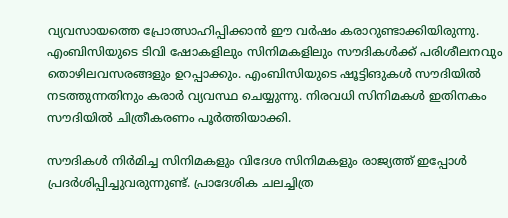വ്യവസായത്തെ പ്രോത്സാഹിപ്പിക്കാന്‍ ഈ വര്‍ഷം കരാറുണ്ടാക്കിയിരുന്നു. എംബിസിയുടെ ടിവി ഷോകളിലും സിനിമകളിലും സൗദികള്‍ക്ക് പരിശീലനവും തൊഴിലവസരങ്ങളും ഉറപ്പാക്കും. എംബിസിയുടെ ഷൂട്ടിങുകള്‍ സൗദിയില്‍ നടത്തുന്നതിനും കരാര്‍ വ്യവസ്ഥ ചെയ്യുന്നു. നിരവധി സിനിമകള്‍ ഇതിനകം സൗദിയില്‍ ചിത്രീകരണം പൂര്‍ത്തിയാക്കി.

സൗദികള്‍ നിര്‍മിച്ച സിനിമകളും വിദേശ സിനിമകളും രാജ്യത്ത് ഇപ്പോള്‍ പ്രദര്‍ശിപ്പിച്ചുവരുന്നുണ്ട്. പ്രാദേശിക ചലച്ചിത്ര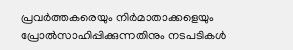പ്രവര്‍ത്തകരെയും നിര്‍മാതാക്കളെയും പ്രോല്‍സാഹിപ്പിക്കുന്നതിനും നടപടികള്‍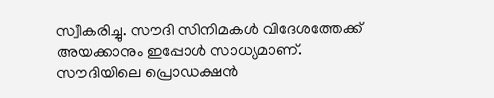സ്വീകരിച്ചു. സൗദി സിനിമകള്‍ വിദേശത്തേക്ക് അയക്കാനും ഇപ്പോള്‍ സാധ്യമാണ്. സൗദിയിലെ പ്രൊഡക്ഷന്‍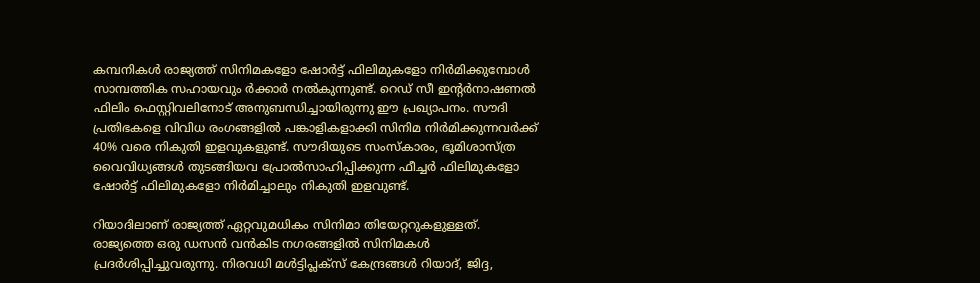കമ്പനികള്‍ രാജ്യത്ത് സിനിമകളോ ഷോര്‍ട്ട് ഫിലിമുകളോ നിര്‍മിക്കുമ്പോള്‍ സാമ്പത്തിക സഹായവും ര്‍ക്കാര്‍ നല്‍കുന്നുണ്ട്. റെഡ് സീ ഇന്റര്‍നാഷണല്‍ ഫിലിം ഫെസ്റ്റിവലിനോട് അനുബന്ധിച്ചായിരുന്നു ഈ പ്രഖ്യാപനം. സൗദി പ്രതിഭകളെ വിവിധ രംഗങ്ങളില്‍ പങ്കാളികളാക്കി സിനിമ നിര്‍മിക്കുന്നവര്‍ക്ക് 40% വരെ നികുതി ഇളവുകളുണ്ട്. സൗദിയുടെ സംസ്‌കാരം, ഭൂമിശാസ്ത്ര വൈവിധ്യങ്ങള്‍ തുടങ്ങിയവ പ്രോല്‍സാഹിപ്പിക്കുന്ന ഫീച്ചര്‍ ഫിലിമുകളോ ഷോര്‍ട്ട് ഫിലിമുകളോ നിര്‍മിച്ചാലും നികുതി ഇളവുണ്ട്.

റിയാദിലാണ് രാജ്യത്ത് ഏറ്റവുമധികം സിനിമാ തിയേറ്ററുകളുള്ളത്. രാജ്യത്തെ ഒരു ഡസന്‍ വന്‍കിട നഗരങ്ങളില്‍ സിനിമകള്‍ പ്രദര്‍ശിപ്പിച്ചുവരുന്നു. നിരവധി മള്‍ട്ടിപ്ലക്‌സ് കേന്ദ്രങ്ങള്‍ റിയാദ്, ജിദ്ദ,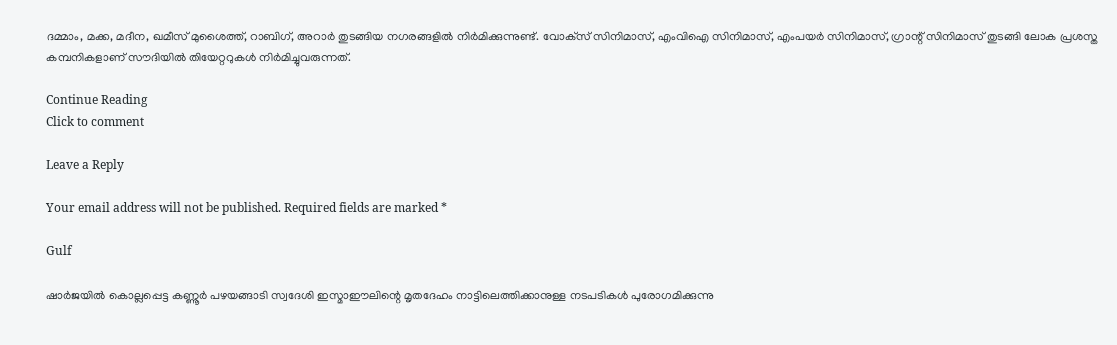ദമ്മാം, മക്ക, മദീന, ഖമീസ് മുശൈത്ത്, റാബിഗ്, അറാര്‍ തുടങ്ങിയ നഗരങ്ങളില്‍ നിര്‍മിക്കുന്നുണ്ട്. വോക്‌സ് സിനിമാസ്, എംവിഐ സിനിമാസ്, എംപയര്‍ സിനിമാസ്, ഗ്രാന്റ് സിനിമാസ് തുടങ്ങി ലോക പ്രശസ്ത കമ്പനികളാണ് സൗദിയില്‍ തിയേറ്ററുകള്‍ നിര്‍മിച്ചുവരുന്നത്.

Continue Reading
Click to comment

Leave a Reply

Your email address will not be published. Required fields are marked *

Gulf

ഷാര്‍ജയില്‍ കൊല്ലപ്പെട്ട കണ്ണൂര്‍ പഴയങ്ങാടി സ്വദേശി ഇസ്മാഈലിന്റെ മൃതദേഹം നാട്ടിലെത്തിക്കാനുള്ള നടപടികള്‍ പുരോഗമിക്കുന്നു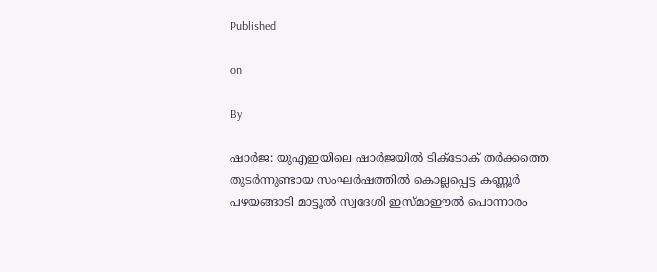Published

on

By

ഷാർജ: യുഎഇയിലെ ഷാർജയിൽ ടിക്ടോക് തർക്കത്തെ തുടർന്നുണ്ടായ സംഘർഷത്തിൽ കൊല്ലപ്പെട്ട കണ്ണൂർ പഴയങ്ങാടി മാട്ടൂൽ സ്വദേശി ഇസ്മാഈല്‍ പൊന്നാരം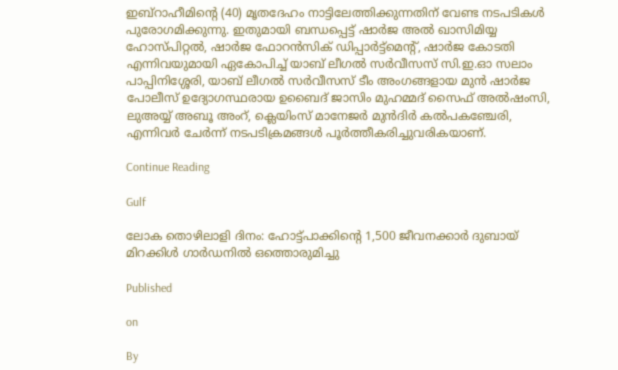ഇബ്‌റാഹീമിന്റെ (40) മൃതദേഹം നാട്ടിലേത്തിക്കുന്നതിന് വേണ്ട നടപടികള്‍ പുരോഗമിക്കുന്നു. ഇതുമായി ബന്ധപ്പെട്ട് ഷാര്‍ജ അല്‍ ഖാസിമിയ്യ ഹോസ്പിറ്റല്‍, ഷാര്‍ജ ഫോറന്‍സിക് ഡിപ്പാര്‍ട്ട്‌മെന്റ്, ഷാര്‍ജ കോടതി എന്നിവയുമായി ഏകോപിച്ച് യാബ് ലീഗല്‍ സര്‍വീസസ് സി.ഇ.ഓ സലാം പാപ്പിനിശ്ശേരി, യാബ് ലീഗല്‍ സര്‍വീസസ് ടീം അംഗങ്ങളായ മുന്‍ ഷാര്‍ജ പോലീസ് ഉദ്യോഗസ്ഥരായ ഉബൈദ് ജാസിം മുഹമ്മദ് സൈഫ് അല്‍ഷംസി, ലുഅയ്യ് അബൂ അംറ്, ക്ലെയിംസ് മാനേജര്‍ മുൻദിർ കൽപകഞ്ചേരി, എന്നിവര്‍ ചേര്‍ന്ന്‌ നടപടിക്രമങ്ങള്‍ പൂര്‍ത്തീകരിച്ചുവരികയാണ്.

Continue Reading

Gulf

ലോക തൊഴിലാളി ദിനം: ഹോട്ട്‌പാക്കിന്റെ 1,500 ജീവനക്കാർ ദുബായ് മിറക്കിള്‍ ഗാര്‍ഡനിൽ ഒത്തൊരുമിച്ചു

Published

on

By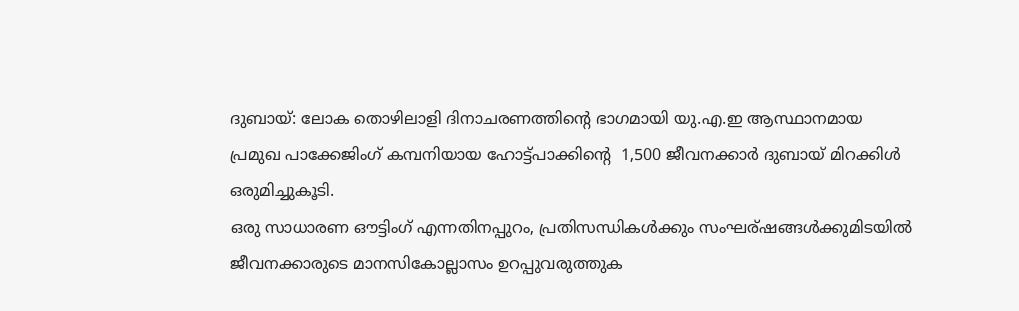ദുബായ്: ലോക തൊഴിലാളി ദിനാചരണത്തിന്റെ ഭാഗമായി യു.എ.ഇ ആസ്ഥാനമായ പ്രമുഖ പാക്കേജിംഗ് കമ്പനിയായ ഹോട്ട്‌പാക്കിന്റെ  1,500 ജീവനക്കാർ ദുബായ് മിറക്കിള്‍ ഒരുമിച്ചുകൂടി.
ഒരു സാധാരണ ഔട്ടിംഗ് എന്നതിനപ്പുറം, പ്രതിസന്ധികൾക്കും സംഘര്ഷങ്ങൾക്കുമിടയിൽ ജീവനക്കാരുടെ മാനസികോല്ലാസം ഉറപ്പുവരുത്തുക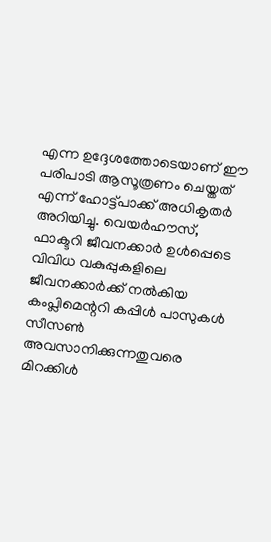എന്ന ഉദ്ദേശത്തോടെയാണ് ഈ പരിപാടി ആസൂത്രണം ചെയ്തത് എന്ന് ഹോട്ട്‌പാക്ക് അധികൃതർ അറിയിച്ചു. വെയര്‍ഹൗസ്, ഫാക്ടറി ജീവനക്കാര്‍ ഉള്‍പ്പെടെ വിവിധ വകുപ്പുകളിലെ ജീവനക്കാര്‍ക്ക് നല്‍കിയ കംപ്ലിമെന്ററി കപ്പിള്‍ പാസുകള്‍ സീസണ്‍ അവസാനിക്കുന്നതുവരെ മിറക്കിൾ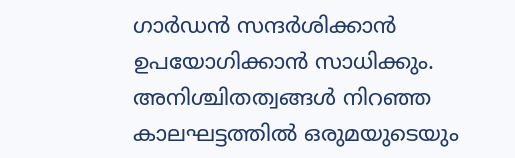ഗാര്‍ഡന്‍ സന്ദര്‍ശിക്കാൻ ഉപയോഗിക്കാൻ സാധിക്കും.
അനിശ്ചിതത്വങ്ങള്‍ നിറഞ്ഞ കാലഘട്ടത്തില്‍ ഒരുമയുടെയും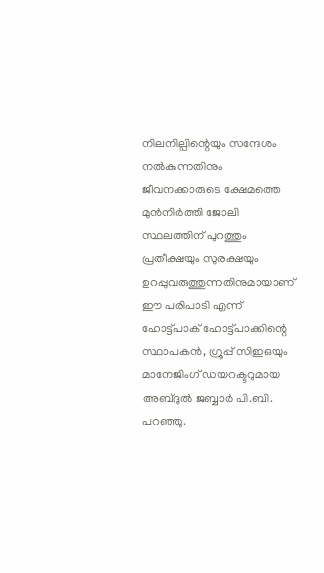നിലനില്പിന്റെയും സന്ദേശം നല്‍കുന്നതിനും ജീവനക്കാരുടെ ക്ഷേമത്തെ മുന്‍നിര്‍ത്തി ജോലി സ്ഥലത്തിന് പുറത്തും പ്രതീക്ഷയും സുരക്ഷയും ഉറപ്പുവരുത്തുന്നതിനുമായാണ് ഈ പരിപാടി എന്ന് ഹോട്ട്‌പാക് ഹോട്ട്‌പാക്കിന്റെ സ്ഥാപകന്‍, ഗ്രൂപ്പ് സിഇഒയും മാനേജിംഗ് ഡയറക്ടറുമായ അബ്ദുല്‍ ജബ്ബാര്‍ പി.ബി. പറഞ്ഞു.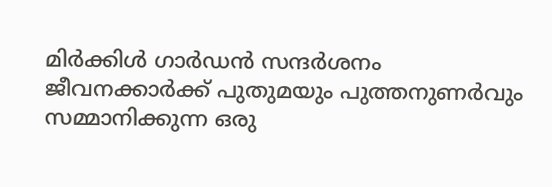മിർക്കിൾ ഗാർഡൻ സന്ദർശനം ജീവനക്കാര്‍ക്ക് പുതുമയും പുത്തനുണർവും സമ്മാനിക്കുന്ന ഒരു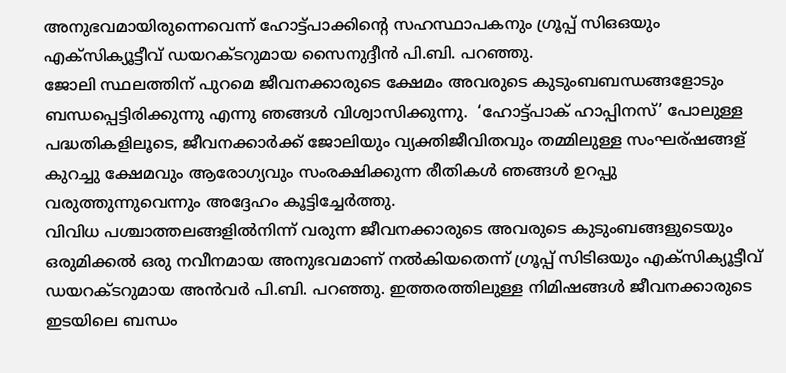അനുഭവമായിരുന്നെവെന്ന് ഹോട്ട്‌പാക്കിന്റെ സഹസ്ഥാപകനും ഗ്രൂപ്പ് സിഒഒയും എക്‌സിക്യൂട്ടീവ് ഡയറക്ടറുമായ സൈനുദ്ദീന്‍ പി.ബി. പറഞ്ഞു.
ജോലി സ്ഥലത്തിന് പുറമെ ജീവനക്കാരുടെ ക്ഷേമം അവരുടെ കുടുംബബന്ധങ്ങളോടും ബന്ധപ്പെട്ടിരിക്കുന്നു എന്നു ഞങ്ങൾ വിശ്വാസിക്കുന്നു.  ‘ഹോട്ട്‌പാക് ഹാപ്പിനസ്’ പോലുള്ള പദ്ധതികളിലൂടെ, ജീവനക്കാര്‍ക്ക് ജോലിയും വ്യക്തിജീവിതവും തമ്മിലുള്ള സംഘര്ഷങ്ങള് കുറച്ചു ക്ഷേമവും ആരോഗ്യവും സംരക്ഷിക്കുന്ന രീതികൾ ഞങ്ങള്‍ ഉറപ്പു വരുത്തുന്നുവെന്നും അദ്ദേഹം കൂട്ടിച്ചേർത്തു.
വിവിധ പശ്ചാത്തലങ്ങളില്‍നിന്ന് വരുന്ന ജീവനക്കാരുടെ അവരുടെ കുടുംബങ്ങളുടെയും ഒരുമിക്കൽ ഒരു നവീനമായ അനുഭവമാണ് നൽകിയതെന്ന് ഗ്രൂപ്പ് സിടിഒയും എക്‌സിക്യൂട്ടീവ് ഡയറക്ടറുമായ അൻവർ പി.ബി. പറഞ്ഞു. ഇത്തരത്തിലുള്ള നിമിഷങ്ങള്‍ ജീവനക്കാരുടെ ഇടയിലെ ബന്ധം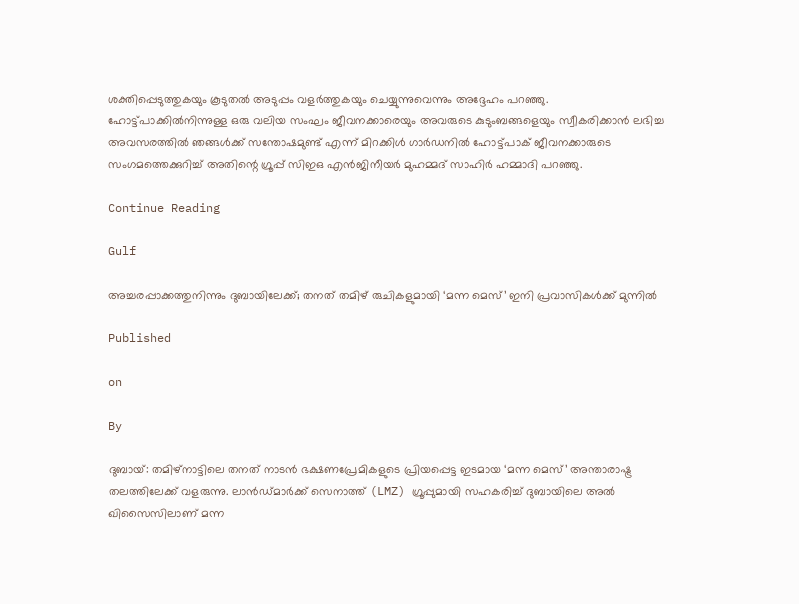ശക്തിപ്പെടുത്തുകയും കൂടുതല്‍ അടുപ്പം വളര്‍ത്തുകയും ചെയ്യുന്നുവെന്നും അദ്ദേഹം പറഞ്ഞു.
ഹോട്ട്‌പാക്കില്‍നിന്നുള്ള ഒരു വലിയ സംഘം ജീവനക്കാരെയും അവരുടെ കുടുംബങ്ങളെയും സ്വീകരിക്കാൻ ലഭിച്ച അവസരത്തിൽ ഞങ്ങള്‍ക്ക് സന്തോഷമുണ്ട് എന്ന് മിറക്കിള്‍ ഗാര്‍ഡനില്‍ ഹോട്ട്‌പാക് ജീവനക്കാരുടെ സംഗമത്തെക്കുറിച്ച് അതിന്റെ ഗ്രൂപ്പ് സിഇഒ എന്‍ജിനീയര്‍ മുഹമ്മദ് സാഹിര്‍ ഹമ്മാദി പറഞ്ഞു.

Continue Reading

Gulf

അച്ചരപ്പാക്കത്തുനിന്നും ദുബായിലേക്ക്; തനത് തമിഴ് രുചികളുമായി ‘മന്ന മെസ്’ ഇനി പ്രവാസികൾക്ക് മുന്നിൽ

Published

on

By

ദുബായ്: തമിഴ്‌നാട്ടിലെ തനത് നാടൻ ഭക്ഷണപ്രേമികളുടെ പ്രിയപ്പെട്ട ഇടമായ ‘മന്ന മെസ്’ അന്താരാഷ്ട്ര തലത്തിലേക്ക് വളരുന്നു. ലാൻഡ്മാർക്ക് സെനാത്ത് (LMZ) ഗ്രൂപ്പുമായി സഹകരിച്ച് ദുബായിലെ അൽ ഖിസൈസിലാണ് മന്ന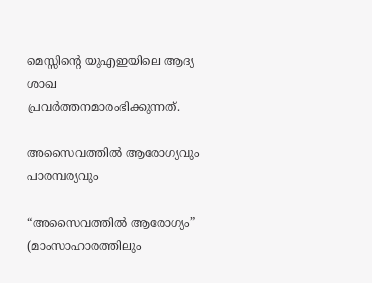മെസ്സിന്റെ യുഎഇയിലെ ആദ്യ ശാഖ പ്രവർത്തനമാരംഭിക്കുന്നത്.

അസൈവത്തിൽ ആരോഗ്യവും പാരമ്പര്യവും

“അസൈവത്തിൽ ആരോഗ്യം” (മാംസാഹാരത്തിലും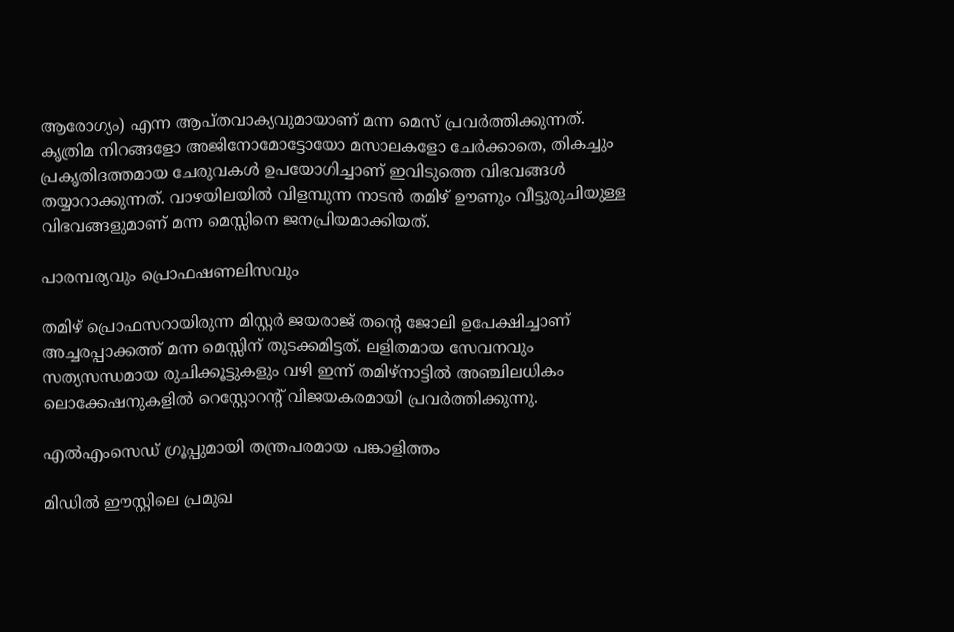ആരോഗ്യം) എന്ന ആപ്തവാക്യവുമായാണ് മന്ന മെസ് പ്രവർത്തിക്കുന്നത്. കൃത്രിമ നിറങ്ങളോ അജിനോമോട്ടോയോ മസാലകളോ ചേർക്കാതെ, തികച്ചും പ്രകൃതിദത്തമായ ചേരുവകൾ ഉപയോഗിച്ചാണ് ഇവിടുത്തെ വിഭവങ്ങൾ തയ്യാറാക്കുന്നത്. വാഴയിലയിൽ വിളമ്പുന്ന നാടൻ തമിഴ് ഊണും വീട്ടുരുചിയുള്ള വിഭവങ്ങളുമാണ് മന്ന മെസ്സിനെ ജനപ്രിയമാക്കിയത്.

പാരമ്പര്യവും പ്രൊഫഷണലിസവും

തമിഴ് പ്രൊഫസറായിരുന്ന മിസ്റ്റർ ജയരാജ് തന്റെ ജോലി ഉപേക്ഷിച്ചാണ് അച്ചരപ്പാക്കത്ത് മന്ന മെസ്സിന് തുടക്കമിട്ടത്. ലളിതമായ സേവനവും സത്യസന്ധമായ രുചിക്കൂട്ടുകളും വഴി ഇന്ന് തമിഴ്‌നാട്ടിൽ അഞ്ചിലധികം ലൊക്കേഷനുകളിൽ റെസ്റ്റോറന്റ് വിജയകരമായി പ്രവർത്തിക്കുന്നു.

എൽഎംസെഡ് ഗ്രൂപ്പുമായി തന്ത്രപരമായ പങ്കാളിത്തം

മിഡിൽ ഈസ്റ്റിലെ പ്രമുഖ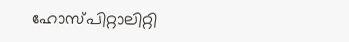ഹോസ്പിറ്റാലിറ്റി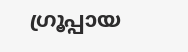ഗ്രൂപ്പായ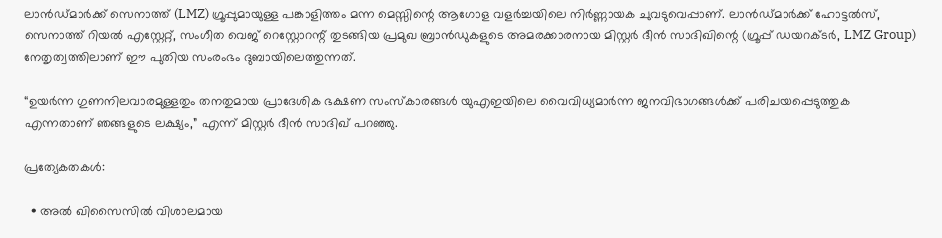ലാൻഡ്മാർക്ക് സെനാത്ത് (LMZ) ഗ്രൂപ്പുമായുള്ള പങ്കാളിത്തം മന്ന മെസ്സിന്റെ ആഗോള വളർച്ചയിലെ നിർണ്ണായക ചുവടുവെപ്പാണ്. ലാൻഡ്മാർക്ക് ഹോട്ടൽസ്, സെനാത്ത് റിയൽ എസ്റ്റേറ്റ്, സംഗീത വെജ് റെസ്റ്റോറന്റ് തുടങ്ങിയ പ്രമുഖ ബ്രാൻഡുകളുടെ അമരക്കാരനായ മിസ്റ്റർ ദീൻ സാദിഖിന്റെ (ഗ്രൂപ്പ് ഡയറക്ടർ, LMZ Group) നേതൃത്വത്തിലാണ് ഈ പുതിയ സംരംഭം ദുബായിലെത്തുന്നത്.

“ഉയർന്ന ഗുണനിലവാരമുള്ളതും തനതുമായ പ്രാദേശിക ഭക്ഷണ സംസ്കാരങ്ങൾ യുഎഇയിലെ വൈവിധ്യമാർന്ന ജനവിഭാഗങ്ങൾക്ക് പരിചയപ്പെടുത്തുക എന്നതാണ് ഞങ്ങളുടെ ലക്ഷ്യം,” എന്ന് മിസ്റ്റർ ദീൻ സാദിഖ് പറഞ്ഞു.

പ്രത്യേകതകൾ:

  • അൽ ഖിസൈസിൽ വിശാലമായ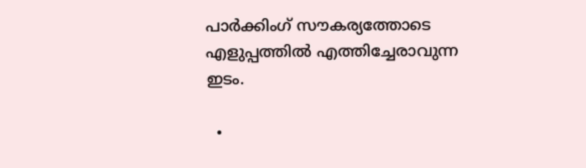പാർക്കിംഗ് സൗകര്യത്തോടെ എളുപ്പത്തിൽ എത്തിച്ചേരാവുന്ന ഇടം.

  •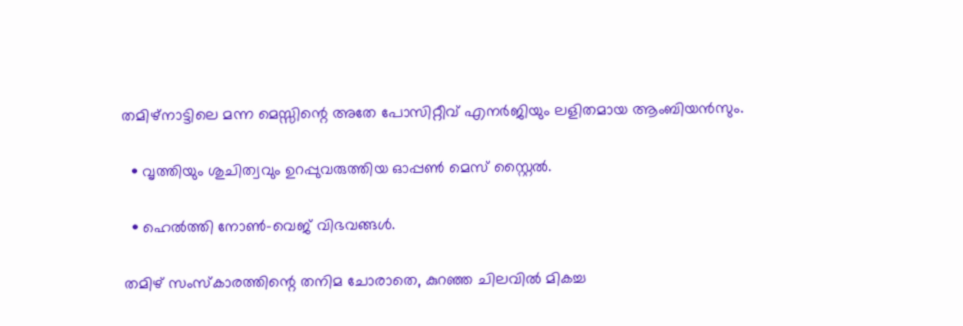തമിഴ്നാട്ടിലെ മന്ന മെസ്സിന്റെ അതേ പോസിറ്റീവ് എനർജിയും ലളിതമായ ആംബിയൻസും.

  • വൃത്തിയും ശുചിത്വവും ഉറപ്പുവരുത്തിയ ഓപ്പൺ മെസ് സ്റ്റൈൽ.

  • ഹെൽത്തി നോൺ-വെജ് വിഭവങ്ങൾ.

തമിഴ് സംസ്കാരത്തിന്റെ തനിമ ചോരാതെ, കുറഞ്ഞ ചിലവിൽ മികച്ച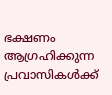ഭക്ഷണം ആഗ്രഹിക്കുന്ന പ്രവാസികൾക്ക്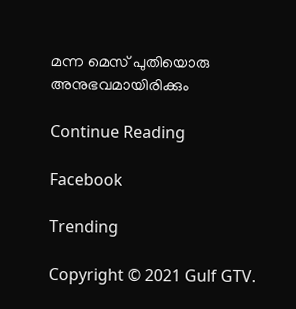മന്ന മെസ് പുതിയൊരു അനുഭവമായിരിക്കും

Continue Reading

Facebook

Trending

Copyright © 2021 Gulf GTV.